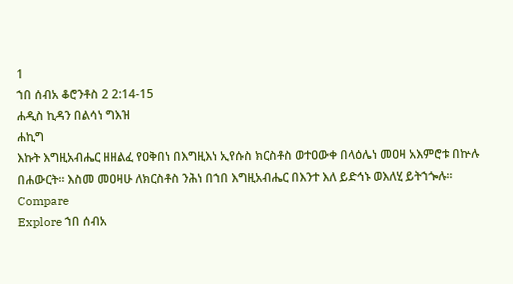1
ኀበ ሰብአ ቆሮንቶስ 2 2:14-15
ሐዲስ ኪዳን በልሳነ ግእዝ
ሐኪግ
እኩት እግዚአብሔር ዘዘልፈ የዐቅበነ በእግዚእነ ኢየሱስ ክርስቶስ ወተዐውቀ በላዕሌነ መዐዛ አእምሮቱ በኵሉ በሐውርት። እስመ መዐዛሁ ለክርስቶስ ንሕነ በኀበ እግዚአብሔር በእንተ እለ ይድኅኑ ወእለሂ ይትኀጐሉ።
Compare
Explore ኀበ ሰብአ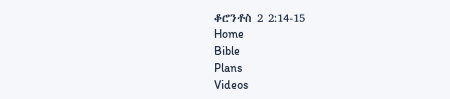ቆሮንቶስ 2 2:14-15
Home
Bible
Plans
Videos